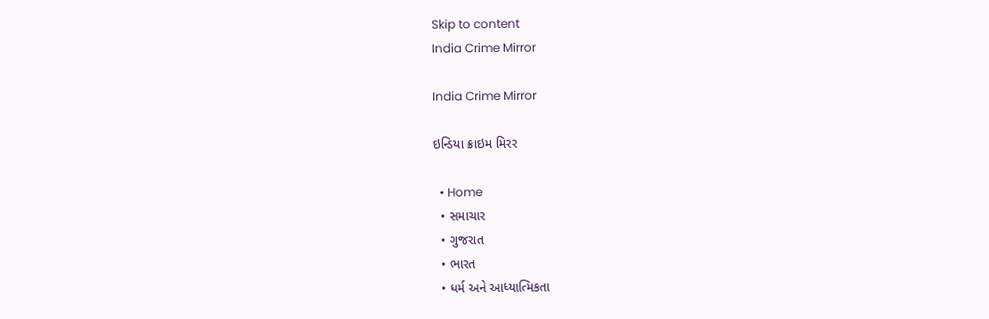Skip to content
India Crime Mirror

India Crime Mirror

ઇન્ડિયા ક્રાઇમ મિરર

  • Home
  • સમાચાર
  • ગુજરાત
  • ભારત
  • ધર્મ અને આધ્યાત્મિકતા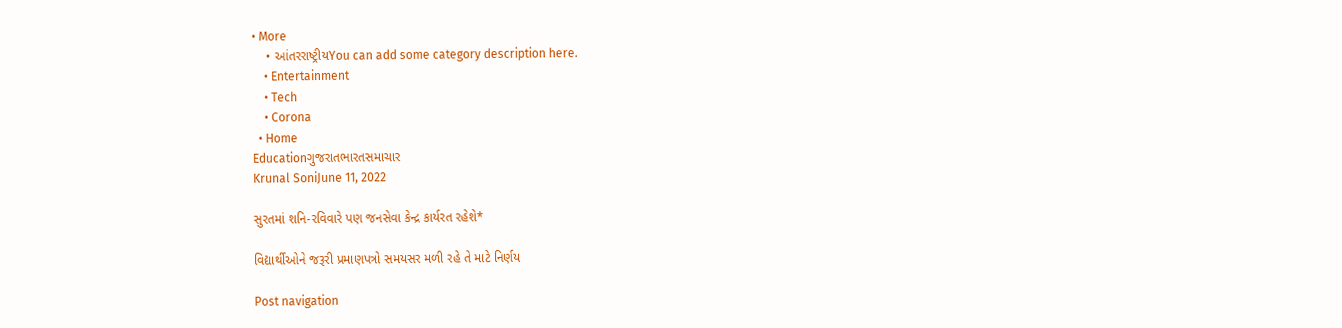• More
    • આંતરરાષ્ટ્રીયYou can add some category description here.
    • Entertainment
    • Tech
    • Corona
  • Home
Educationગુજરાતભારતસમાચાર
Krunal SoniJune 11, 2022

સુરતમાં શનિ-રવિવારે પણ જનસેવા કેન્દ્ર કાર્યરત રહેશે*

વિદ્યાર્થીઓને જરૂરી પ્રમાણપત્રો સમયસર મળી રહે તે માટે નિર્ણય

Post navigation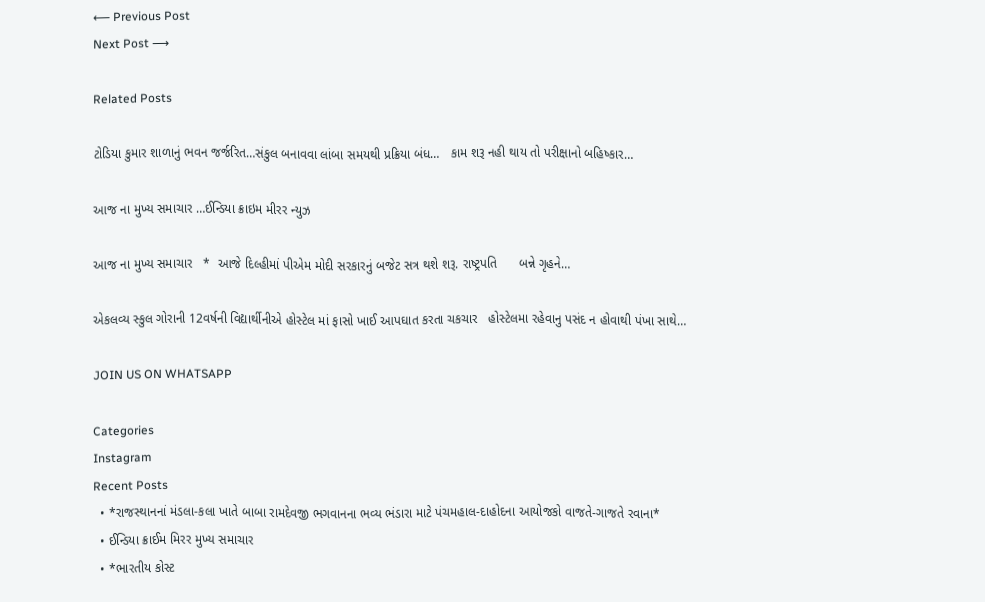⟵ Previous Post
Next Post ⟶

Related Posts

ટોડિયા કુમાર શાળાનું ભવન જર્જરિત…સંકુલ બનાવવા લાંબા સમયથી પ્રક્રિયા બંધ…   કામ શરૂ નહી થાય તો પરીક્ષાનો બહિષ્કાર…

આજ ના મુખ્ય સમાચાર …ઈન્ડિયા ક્રાઇમ મીરર ન્યુઝ

આજ ના મુખ્ય સમાચાર   *  આજે દિલ્હીમાં પીએમ મોદી સરકારનું બજેટ સત્ર થશે શરૂ. રાષ્ટ્રપતિ      બન્ને ગૃહને…

એકલવ્ય સ્કુલ ગોરાની 12વર્ષની વિદ્યાર્થીનીએ હોસ્ટેલ માં ફાસો ખાઈ આપઘાત કરતા ચકચાર   હોસ્ટેલમા રહેવાનુ પસંદ ન હોવાથી પંખા સાથે…

JOIN US ON WHATSAPP

Categories
Instagram
Recent Posts
  • *રાજસ્થાનનાં મંડલા-કલા ખાતે બાબા રામદેવજી ભગવાનના ભવ્ય ભંડારા માટે પંચમહાલ-દાહોદના આયોજકો વાજતે-ગાજતે રવાના*
  • ઈન્ડિયા ક્રાઈમ મિરર મુખ્ય સમાચાર
  • *ભારતીય કોસ્ટ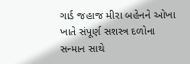ગાર્ડ જહાજ મીરા બહેનને ઓખા ખાતે સંપૂર્ણ સશસ્ત્ર દળોના સન્માન સાથે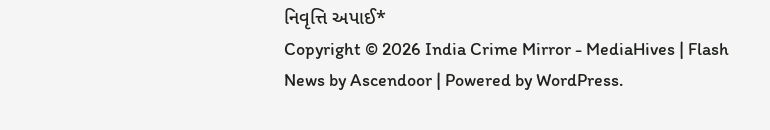નિવૃત્તિ અપાઈ*
Copyright © 2026 India Crime Mirror - MediaHives | Flash News by Ascendoor | Powered by WordPress.